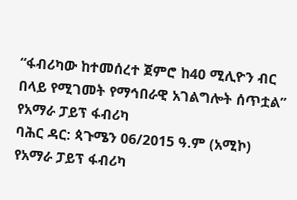“ፋብሪካው ከተመሰረተ ጀምሮ ከ40 ሚሊዮን ብር በላይ የሚገመት የማኅበራዊ አገልግሎት ሰጥቷል” የአማራ ፓይፕ ፋብሪካ
ባሕር ዳር: ጳጉሜን 06/2015 ዓ.ም (አሚኮ) የአማራ ፓይፕ ፋብሪካ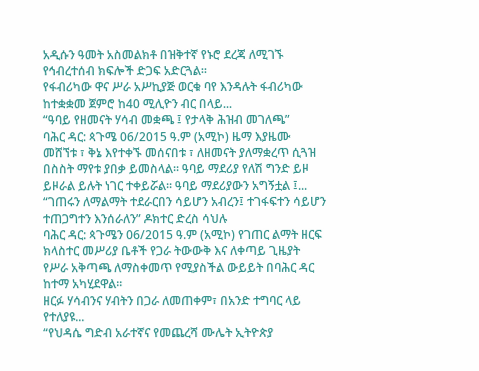አዲሱን ዓመት አስመልክቶ በዝቅተኛ የኑሮ ደረጃ ለሚገኙ የኅብረተሰብ ክፍሎች ድጋፍ አድርጓል፡፡
የፋብሪካው ዋና ሥራ አሥኪያጅ ወርቁ ባየ እንዳሉት ፋብሪካው ከተቋቋመ ጀምሮ ከ40 ሚሊዮን ብር በላይ...
“ዓባይ የዘመናት ሃሳብ መቋጫ ፤ የታላቅ ሕዝብ መገለጫ”
ባሕር ዳር: ጳጉሜ 06/2015 ዓ.ም (አሚኮ) ዜማ እያዜሙ መሸኘቱ ፣ ቅኔ እየተቀኙ መሰናበቱ ፣ ለዘመናት ያለማቋረጥ ሲጓዝ በስስት ማየቱ ያበቃ ይመስላል፡፡ ዓባይ ማደሪያ የለሽ ግንድ ይዞ ይዞራል ይሉት ነገር ተቀይሯል፡፡ ዓባይ ማደሪያውን አግኝቷል ፤...
“ገጠሩን ለማልማት ተደራርበን ሳይሆን አብረን፤ ተገፋፍተን ሳይሆን ተጠጋግተን እንሰራለን” ዶክተር ድረስ ሳህሉ
ባሕር ዳር: ጳጉሜን 06/2015 ዓ.ም (አሚኮ) የገጠር ልማት ዘርፍ ክላስተር መሥሪያ ቤቶች የጋራ ትውውቅ እና ለቀጣይ ጊዜያት የሥራ አቅጣጫ ለማስቀመጥ የሚያስችል ውይይት በባሕር ዳር ከተማ አካሂደዋል፡፡
ዘርፉ ሃሳብንና ሃብትን በጋራ ለመጠቀም፣ በአንድ ተግባር ላይ የተለያዩ...
“የህዳሴ ግድብ አራተኛና የመጨረሻ ሙሌት ኢትዮጵያ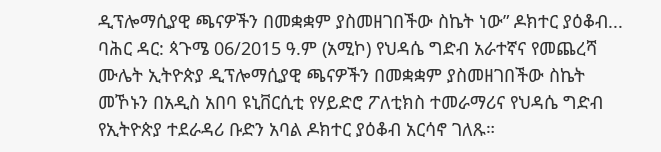ዲፕሎማሲያዊ ጫናዎችን በመቋቋም ያስመዘገበችው ስኬት ነው” ዶክተር ያዕቆብ...
ባሕር ዳር: ጳጉሜ 06/2015 ዓ.ም (አሚኮ) የህዳሴ ግድብ አራተኛና የመጨረሻ ሙሌት ኢትዮጵያ ዲፕሎማሲያዊ ጫናዎችን በመቋቋም ያስመዘገበችው ስኬት መኾኑን በአዲስ አበባ ዩኒቨርሲቲ የሃይድሮ ፖለቲክስ ተመራማሪና የህዳሴ ግድብ የኢትዮጵያ ተደራዳሪ ቡድን አባል ዶክተር ያዕቆብ አርሳኖ ገለጹ።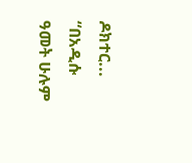ዶክተር...
“በአዲሱ ዓመት ሁሉም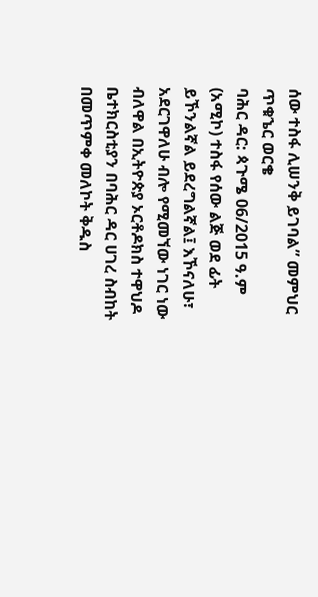ሰው ተስፋ ሊሠንቅ ይገባል” መምህር ጥቁኄር ወርቄ
ባሕር ዳር: ጳጉሜ 06/2015 ዓ.ም (አሚኮ) ተስፋ የሰው ልጅ ወደ ፊት ይኾንልኛል ይደረግልኛል፤ እኾናለሁ፣ አደርገዋለሁ ብሎ የሚመኘው ነገር ነው ብለዋል በኢትዮጵያ ኦርቶዶክስ ተዋህዶ ቤተክርስቲያን በባሕር ዳር ሀገረ ስብከት በመጥምቀ መለኮት ቅዱስ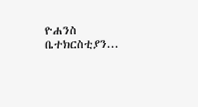ዮሐንስ ቤተክርስቲያን...